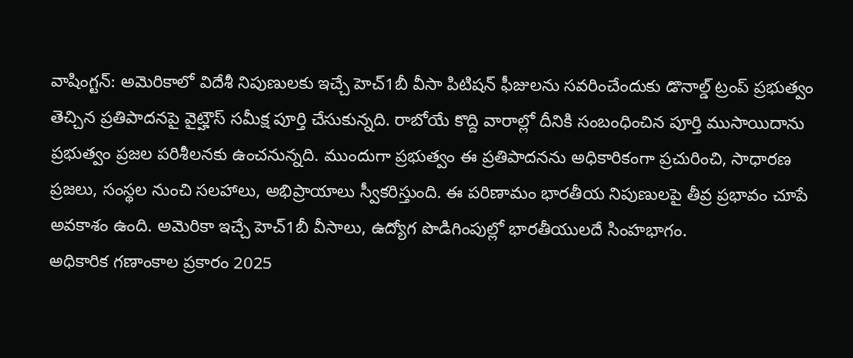వాషింగ్టన్: అమెరికాలో విదేశీ నిపుణులకు ఇచ్చే హెచ్1బీ వీసా పిటిషన్ ఫీజులను సవరించేందుకు డొనాల్డ్ ట్రంప్ ప్రభుత్వం తెచ్చిన ప్రతిపాదనపై వైట్హౌస్ సమీక్ష పూర్తి చేసుకున్నది. రాబోయే కొద్ది వారాల్లో దీనికి సంబంధించిన పూర్తి ముసాయిదాను ప్రభుత్వం ప్రజల పరిశీలనకు ఉంచనున్నది. ముందుగా ప్రభుత్వం ఈ ప్రతిపాదనను అధికారికంగా ప్రచురించి, సాధారణ ప్రజలు, సంస్థల నుంచి సలహాలు, అభిప్రాయాలు స్వీకరిస్తుంది. ఈ పరిణామం భారతీయ నిపుణులపై తీవ్ర ప్రభావం చూపే అవకాశం ఉంది. అమెరికా ఇచ్చే హెచ్1బీ వీసాలు, ఉద్యోగ పొడిగింపుల్లో భారతీయులదే సింహభాగం.
అధికారిక గణాంకాల ప్రకారం 2025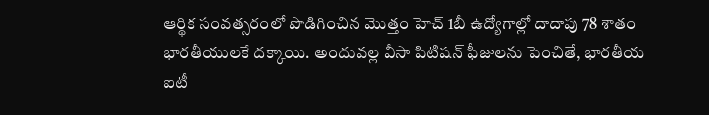ఆర్థిక సంవత్సరంలో పొడిగించిన మొత్తం హెచ్ 1బీ ఉద్యోగాల్లో దాదాపు 78 శాతం భారతీయులకే దక్కాయి. అందువల్ల వీసా పిటిషన్ ఫీజులను పెంచితే, భారతీయ ఐటీ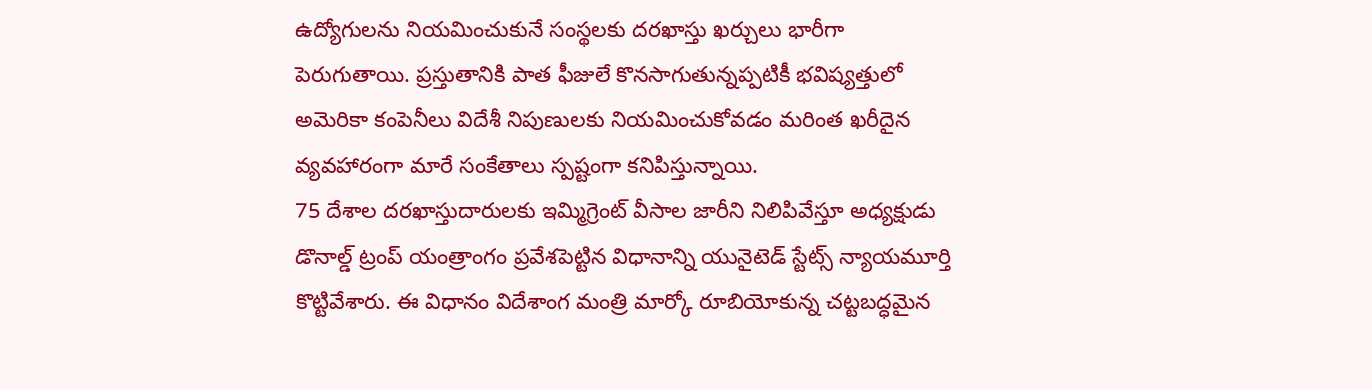ఉద్యోగులను నియమించుకునే సంస్థలకు దరఖాస్తు ఖర్చులు భారీగా పెరుగుతాయి. ప్రస్తుతానికి పాత ఫీజులే కొనసాగుతున్నప్పటికీ భవిష్యత్తులో అమెరికా కంపెనీలు విదేశీ నిపుణులకు నియమించుకోవడం మరింత ఖరీదైన వ్యవహారంగా మారే సంకేతాలు స్పష్టంగా కనిపిస్తున్నాయి.
75 దేశాల దరఖాస్తుదారులకు ఇమ్మిగ్రెంట్ వీసాల జారీని నిలిపివేస్తూ అధ్యక్షుడు డొనాల్డ్ ట్రంప్ యంత్రాంగం ప్రవేశపెట్టిన విధానాన్ని యునైటెడ్ స్టేట్స్ న్యాయమూర్తి కొట్టివేశారు. ఈ విధానం విదేశాంగ మంత్రి మార్కో రూబియోకున్న చట్టబద్ధమైన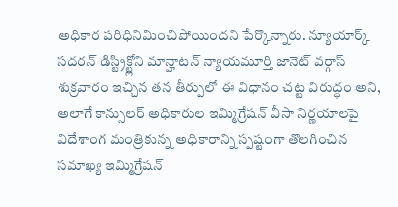అధికార పరిధినిమించిపోయిందని పేర్కొన్నారు. న్యూయార్క్ సదరన్ డిస్ట్రిక్ట్లోని మాన్హాటన్ న్యాయమూర్తి జానెట్ వర్గాస్ శుక్రవారం ఇచ్చిన తన తీర్పులో ఈ విధానం చట్ట విరుద్ధం అని, అలాగే కాన్సులర్ అధికారుల ఇమ్మిగ్రేషన్ వీసా నిర్ణయాలపై విదేశాంగ మంత్రికున్న అధికారాన్ని స్పష్టంగా తొలగించిన సమాఖ్య ఇమ్మిగ్రేషన్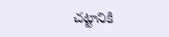చట్టానికి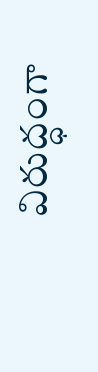విరుద్ధంగా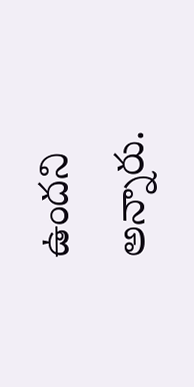ఉందని అన్నారు.